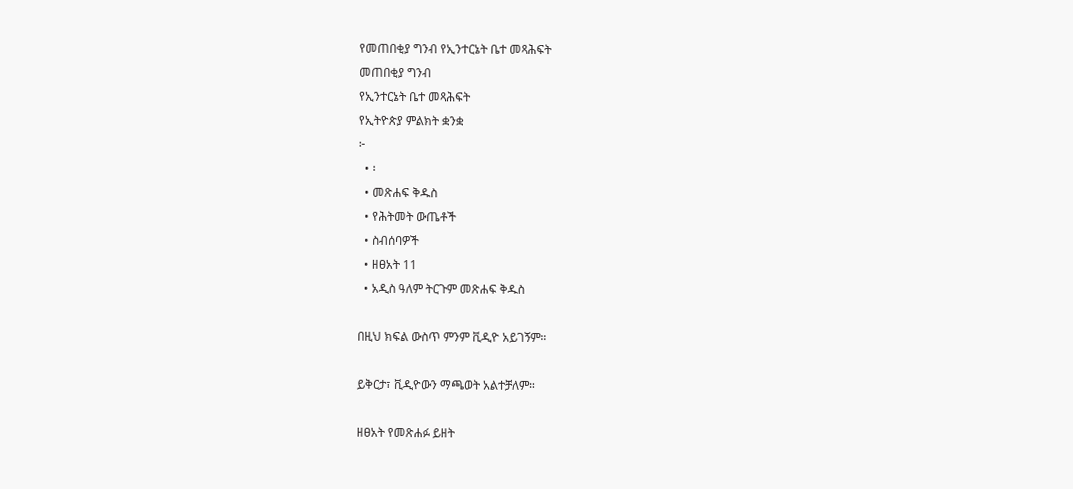የመጠበቂያ ግንብ የኢንተርኔት ቤተ መጻሕፍት
መጠበቂያ ግንብ
የኢንተርኔት ቤተ መጻሕፍት
የኢትዮጵያ ምልክት ቋንቋ
፦
  • ፡
  • መጽሐፍ ቅዱስ
  • የሕትመት ውጤቶች
  • ስብሰባዎች
  • ዘፀአት 11
  • አዲስ ዓለም ትርጉም መጽሐፍ ቅዱስ

በዚህ ክፍል ውስጥ ምንም ቪዲዮ አይገኝም።

ይቅርታ፣ ቪዲዮውን ማጫወት አልተቻለም።

ዘፀአት የመጽሐፉ ይዘት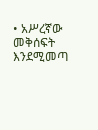• አሥረኛው መቅሰፍት እንደሚመጣ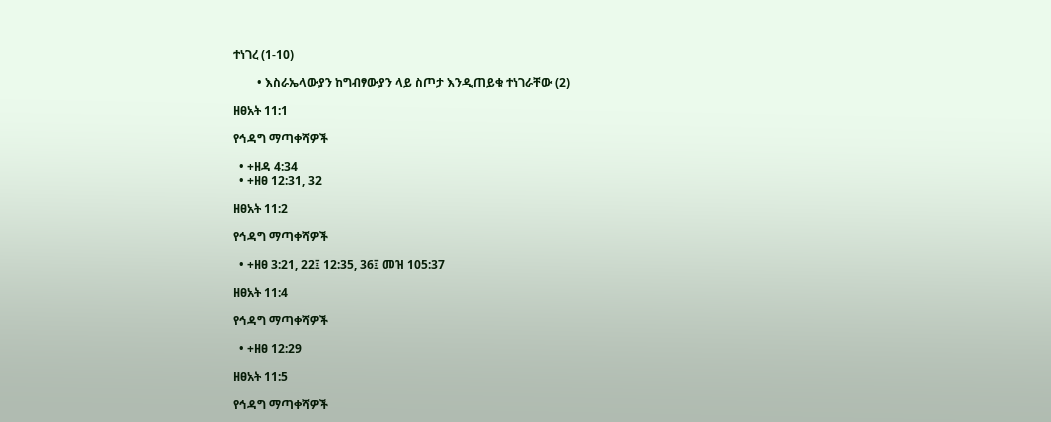ተነገረ (1-10)

        • እስራኤላውያን ከግብፃውያን ላይ ስጦታ እንዲጠይቁ ተነገራቸው (2)

ዘፀአት 11:1

የኅዳግ ማጣቀሻዎች

  • +ዘዳ 4:34
  • +ዘፀ 12:31, 32

ዘፀአት 11:2

የኅዳግ ማጣቀሻዎች

  • +ዘፀ 3:21, 22፤ 12:35, 36፤ መዝ 105:37

ዘፀአት 11:4

የኅዳግ ማጣቀሻዎች

  • +ዘፀ 12:29

ዘፀአት 11:5

የኅዳግ ማጣቀሻዎች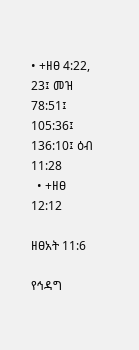• +ዘፀ 4:22, 23፤ መዝ 78:51፤ 105:36፤ 136:10፤ ዕብ 11:28
  • +ዘፀ 12:12

ዘፀአት 11:6

የኅዳግ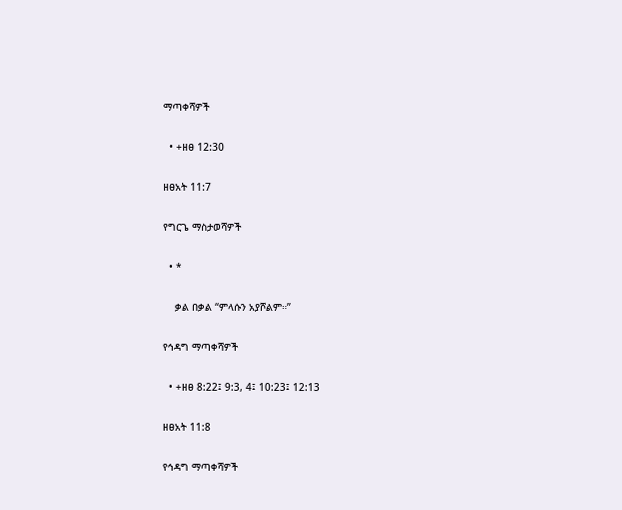ማጣቀሻዎች

  • +ዘፀ 12:30

ዘፀአት 11:7

የግርጌ ማስታወሻዎች

  • *

    ቃል በቃል “ምላሱን አያሾልም።”

የኅዳግ ማጣቀሻዎች

  • +ዘፀ 8:22፤ 9:3, 4፤ 10:23፤ 12:13

ዘፀአት 11:8

የኅዳግ ማጣቀሻዎች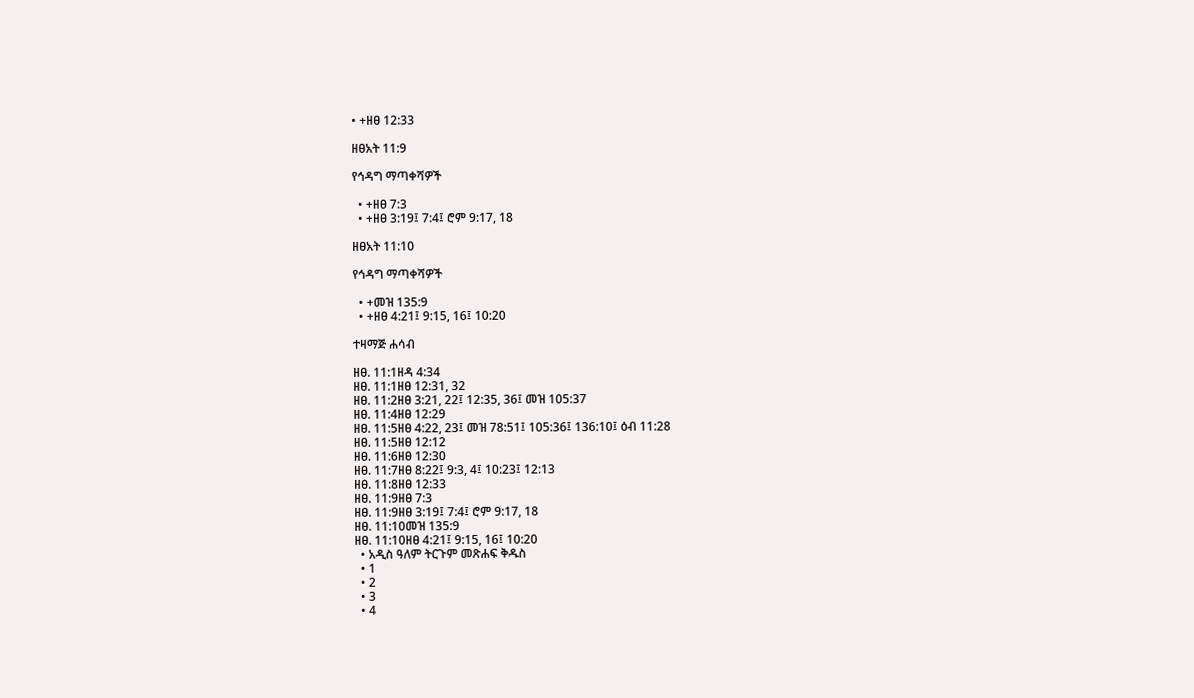• +ዘፀ 12:33

ዘፀአት 11:9

የኅዳግ ማጣቀሻዎች

  • +ዘፀ 7:3
  • +ዘፀ 3:19፤ 7:4፤ ሮም 9:17, 18

ዘፀአት 11:10

የኅዳግ ማጣቀሻዎች

  • +መዝ 135:9
  • +ዘፀ 4:21፤ 9:15, 16፤ 10:20

ተዛማጅ ሐሳብ

ዘፀ. 11:1ዘዳ 4:34
ዘፀ. 11:1ዘፀ 12:31, 32
ዘፀ. 11:2ዘፀ 3:21, 22፤ 12:35, 36፤ መዝ 105:37
ዘፀ. 11:4ዘፀ 12:29
ዘፀ. 11:5ዘፀ 4:22, 23፤ መዝ 78:51፤ 105:36፤ 136:10፤ ዕብ 11:28
ዘፀ. 11:5ዘፀ 12:12
ዘፀ. 11:6ዘፀ 12:30
ዘፀ. 11:7ዘፀ 8:22፤ 9:3, 4፤ 10:23፤ 12:13
ዘፀ. 11:8ዘፀ 12:33
ዘፀ. 11:9ዘፀ 7:3
ዘፀ. 11:9ዘፀ 3:19፤ 7:4፤ ሮም 9:17, 18
ዘፀ. 11:10መዝ 135:9
ዘፀ. 11:10ዘፀ 4:21፤ 9:15, 16፤ 10:20
  • አዲስ ዓለም ትርጉም መጽሐፍ ቅዱስ
  • 1
  • 2
  • 3
  • 4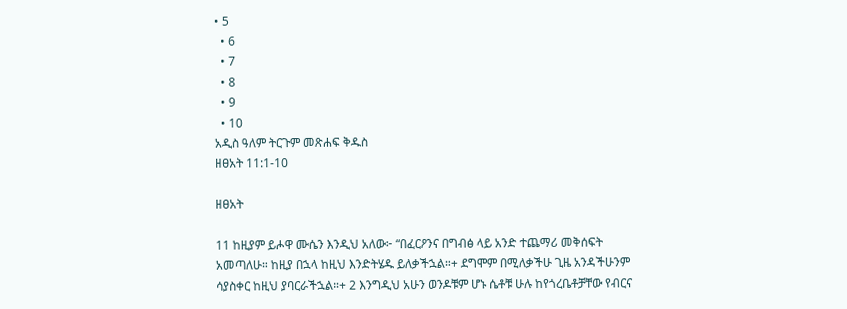• 5
  • 6
  • 7
  • 8
  • 9
  • 10
አዲስ ዓለም ትርጉም መጽሐፍ ቅዱስ
ዘፀአት 11:1-10

ዘፀአት

11 ከዚያም ይሖዋ ሙሴን እንዲህ አለው፦ “በፈርዖንና በግብፅ ላይ አንድ ተጨማሪ መቅሰፍት አመጣለሁ። ከዚያ በኋላ ከዚህ እንድትሄዱ ይለቃችኋል።+ ደግሞም በሚለቃችሁ ጊዜ አንዳችሁንም ሳያስቀር ከዚህ ያባርራችኋል።+ 2 እንግዲህ አሁን ወንዶቹም ሆኑ ሴቶቹ ሁሉ ከየጎረቤቶቻቸው የብርና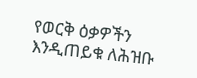የወርቅ ዕቃዎችን እንዲጠይቁ ለሕዝቡ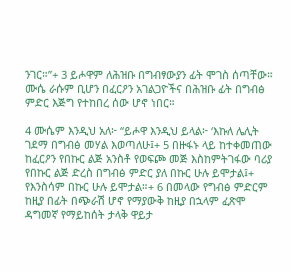ንገር።”+ 3 ይሖዋም ለሕዝቡ በግብፃውያን ፊት ሞገስ ሰጣቸው። ሙሴ ራሱም ቢሆን በፈርዖን አገልጋዮችና በሕዝቡ ፊት በግብፅ ምድር እጅግ የተከበረ ሰው ሆኖ ነበር።

4 ሙሴም እንዲህ አለ፦ “ይሖዋ እንዲህ ይላል፦ ‘እኩለ ሌሊት ገደማ በግብፅ መሃል እወጣለሁ፤+ 5 በዙፋኑ ላይ ከተቀመጠው ከፈርዖን የበኩር ልጅ አንስቶ የወፍጮ መጅ እስከምትገፋው ባሪያ የበኩር ልጅ ድረስ በግብፅ ምድር ያለ በኩር ሁሉ ይሞታል፤+ የእንስሳም በኩር ሁሉ ይሞታል።+ 6 በመላው የግብፅ ምድርም ከዚያ በፊት በጭራሽ ሆኖ የማያውቅ ከዚያ በኋላም ፈጽሞ ዳግመኛ የማይከሰት ታላቅ ዋይታ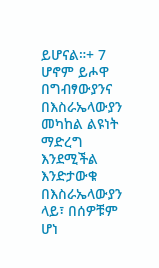ይሆናል።+ 7 ሆኖም ይሖዋ በግብፃውያንና በእስራኤላውያን መካከል ልዩነት ማድረግ እንደሚችል እንድታውቁ በእስራኤላውያን ላይ፣ በሰዎቹም ሆነ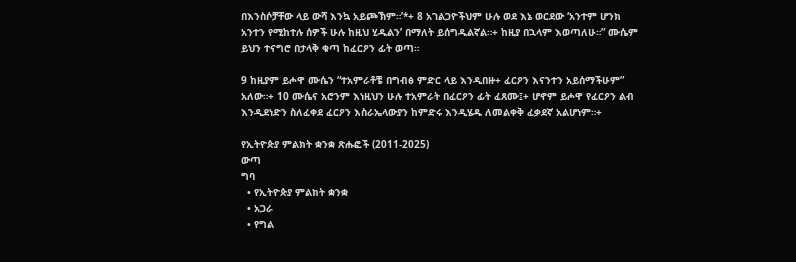በእንስሶቻቸው ላይ ውሻ እንኳ አይጮኽም።’*+ 8 አገልጋዮችህም ሁሉ ወደ እኔ ወርደው ‘አንተም ሆንክ አንተን የሚከተሉ ሰዎች ሁሉ ከዚህ ሂዱልን’ በማለት ይሰግዱልኛል።+ ከዚያ በኋላም እወጣለሁ።” ሙሴም ይህን ተናግሮ በታላቅ ቁጣ ከፈርዖን ፊት ወጣ።

9 ከዚያም ይሖዋ ሙሴን “ተአምራቶቼ በግብፅ ምድር ላይ እንዲበዙ+ ፈርዖን እናንተን አይሰማችሁም” አለው።+ 10 ሙሴና አሮንም እነዚህን ሁሉ ተአምራት በፈርዖን ፊት ፈጸሙ፤+ ሆኖም ይሖዋ የፈርዖን ልብ እንዲደነድን ስለፈቀደ ፈርዖን እስራኤላውያን ከምድሩ እንዲሄዱ ለመልቀቅ ፈቃደኛ አልሆነም።+

የኢትዮጵያ ምልክት ቋንቋ ጽሑፎች (2011-2025)
ውጣ
ግባ
  • የኢትዮጵያ ምልክት ቋንቋ
  • አጋራ
  • የግል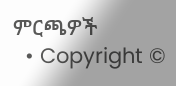ምርጫዎች
  • Copyright ©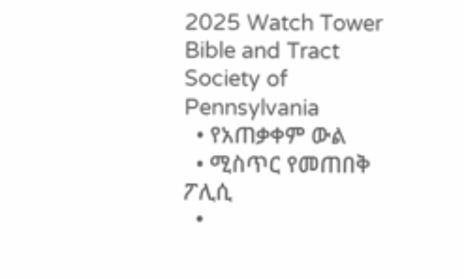2025 Watch Tower Bible and Tract Society of Pennsylvania
  • የአጠቃቀም ውል
  • ሚስጥር የመጠበቅ ፖሊሲ
  •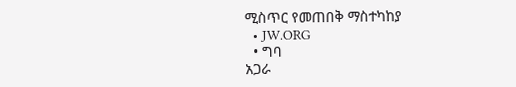ሚስጥር የመጠበቅ ማስተካከያ
  • JW.ORG
  • ግባ
አጋራ